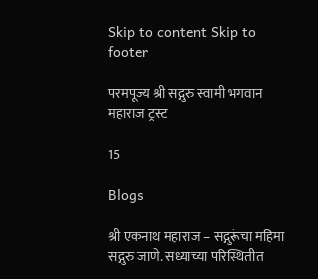Skip to content Skip to footer

परमपूज्य श्री सद्गुरु स्वामी भगवान महाराज ट्रस्ट

15

Blogs

श्री एकनाथ महाराज – सद्गुरूंचा महिमा सद्गुरु जाणे. सध्याच्या परिस्थितीत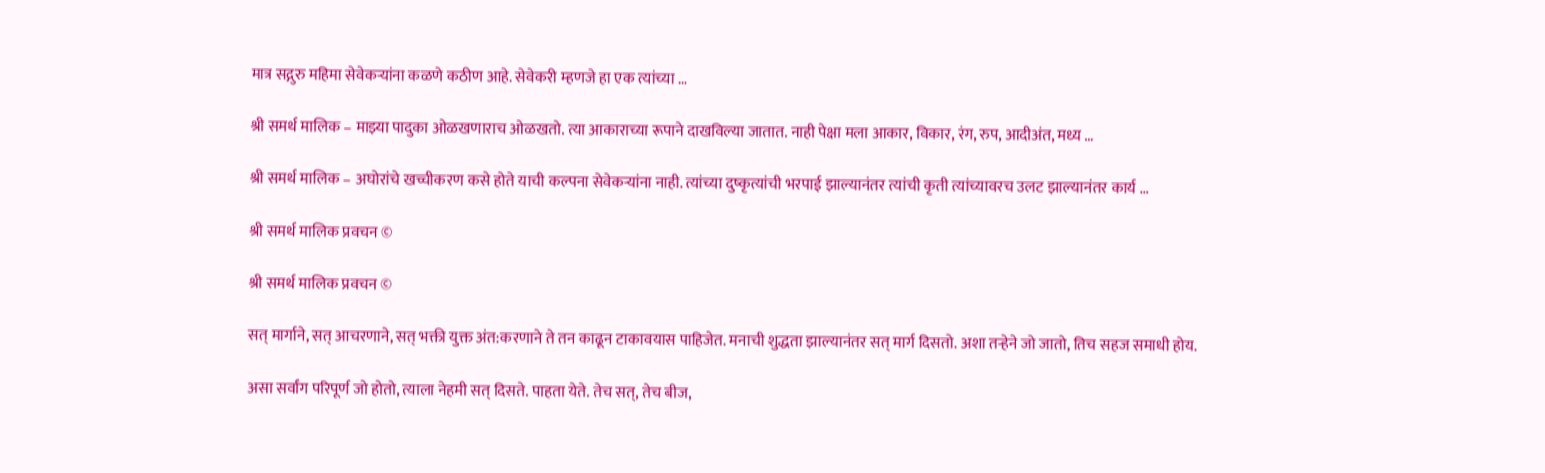मात्र सद्गुरु महिमा सेवेकर्‍यांना कळणे कठीण आहे. सेवेकरी म्हणजे हा एक त्यांच्या …

श्री समर्थ मालिक – माझ्या पादुका ओळखणाराच ओळखतो. त्या आकाराच्या रूपाने दाखविल्या जातात. नाही पेक्षा मला आकार, विकार, रंग, रुप, आदीअंत, मध्य …

श्री समर्थ मालिक – अघोरांचे खच्चीकरण कसे होते याची कल्पना सेवेकऱ्यांना नाही. त्यांच्या दुष्कृत्यांची भरपाई झाल्यानंतर त्यांची कृती त्यांच्यावरच उलट झाल्यानंतर कार्य …

श्री समर्थ मालिक प्रवचन ©

श्री समर्थ मालिक प्रवचन ©

सत् मार्गाने, सत् आचरणाने, सत् भक्ती युक्त अंत:करणाने ते तन काढून टाकावयास पाहिजेत. मनाची शुद्धता झाल्यानंतर सत् मार्ग दिसतो. अशा तऱ्हेने जो जातो, तिच सहज समाधी होय.

असा सर्वांग परिपूर्ण जो होतो, त्याला नेहमी सत् दिसते. पाहता येते. तेच सत्, तेच बीज,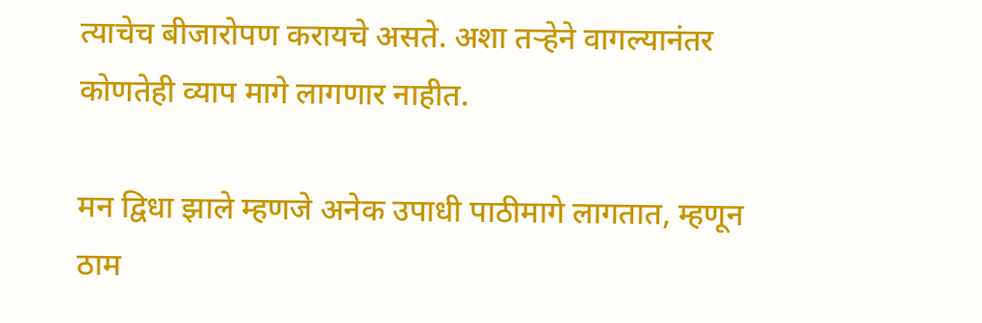त्याचेच बीजारोपण करायचे असते. अशा तऱ्हेने वागल्यानंतर कोणतेही व्याप मागे लागणार नाहीत.

मन द्विधा झाले म्हणजे अनेक उपाधी पाठीमागे लागतात, म्हणून ठाम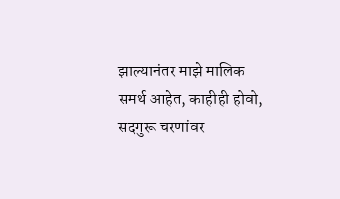झाल्यानंतर माझे मालिक समर्थ आहेत, काहीही होवो, सदगुरू चरणांवर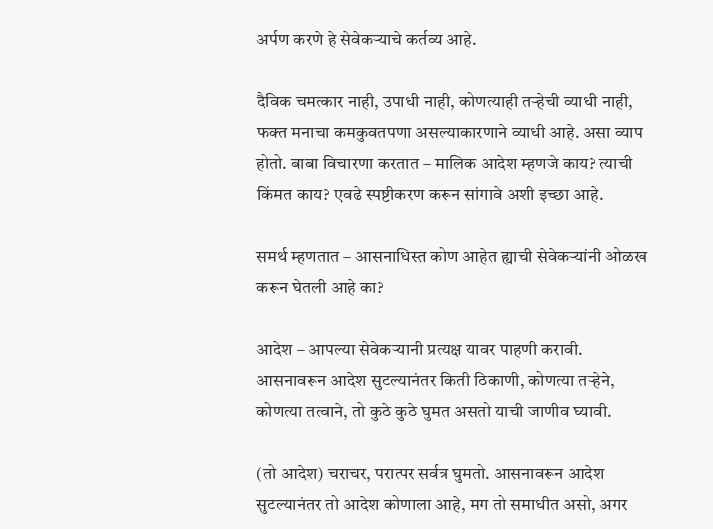अर्पण करणे हे सेवेकऱ्याचे कर्तव्य आहे.

दैविक चमत्कार नाही, उपाधी नाही, कोणत्याही तऱ्हेची व्याधी नाही, फक्त मनाचा कमकुवतपणा असल्याकारणाने व्याधी आहे. असा व्याप होतो. बाबा विचारणा करतात – मालिक आदेश म्हणजे काय? त्याची किंमत काय? एवढे स्पष्टीकरण करून सांगावे अशी इच्छा आहे.

समर्थ म्हणतात – आसनाधिस्त कोण आहेत ह्याची सेवेकऱ्यांनी ओळख करून घेतली आहे का?

आदेश – आपल्या सेवेकऱ्यानी प्रत्यक्ष यावर पाहणी करावी. आसनावरून आदेश सुटल्यानंतर किती ठिकाणी, कोणत्या तऱ्हेने, कोणत्या तत्वाने, तो कुठे कुठे घुमत असतो याची जाणीव घ्यावी.

(तो आदेश) चराचर, परात्पर सर्वत्र घुमतो. आसनावरून आदेश सुटल्यानंतर तो आदेश कोणाला आहे, मग तो समाधीत असो, अगर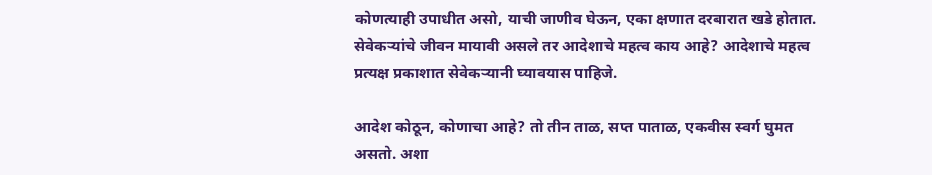कोणत्याही उपाधीत असो, याची जाणीव घेऊन, एका क्षणात दरबारात खडे होतात. सेवेकऱ्यांचे जीवन मायावी असले तर आदेशाचे महत्व काय आहे? आदेशाचे महत्व प्रत्यक्ष प्रकाशात सेवेकऱ्यानी घ्यावयास पाहिजे.

आदेश कोठून, कोणाचा आहे? तो तीन ताळ, सप्त पाताळ, एकवीस स्वर्ग घुमत असतो. अशा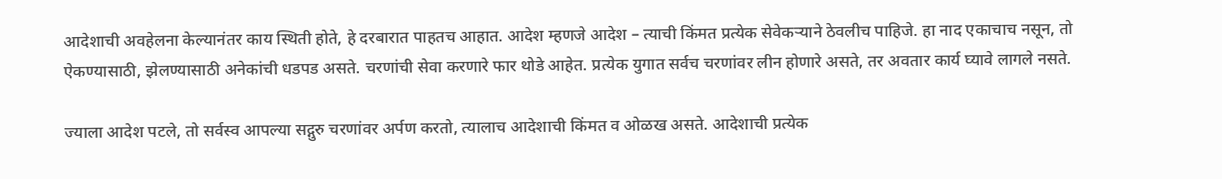आदेशाची अवहेलना केल्यानंतर काय स्थिती होते, हे दरबारात पाहतच आहात. आदेश म्हणजे आदेश – त्याची किंमत प्रत्येक सेवेकऱ्याने ठेवलीच पाहिजे. हा नाद एकाचाच नसून, तो ऐकण्यासाठी, झेलण्यासाठी अनेकांची धडपड असते. चरणांची सेवा करणारे फार थोडे आहेत. प्रत्येक युगात सर्वच चरणांवर लीन होणारे असते, तर अवतार कार्य घ्यावे लागले नसते.

ज्याला आदेश पटले, तो सर्वस्व आपल्या सद्गुरु चरणांवर अर्पण करतो, त्यालाच आदेशाची किंमत व ओळख असते. आदेशाची प्रत्येक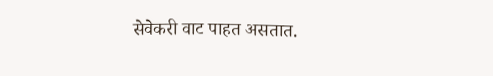सेवेकरी वाट पाहत असतात.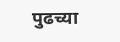पुढच्या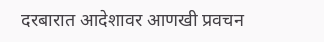दरबारात आदेशावर आणखी प्रवचन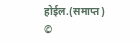होईल.(समाप्त) ©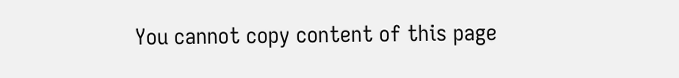You cannot copy content of this page